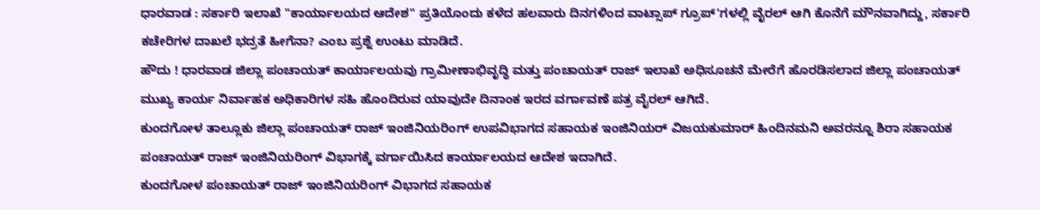ಧಾರವಾಡ : ಸರ್ಕಾರಿ ಇಲಾಖೆ "ಕಾರ್ಯಾಲಯದ ಆದೇಶ" ಪ್ರತಿಯೊಂದು ಕಳೆದ ಹಲವಾರು ದಿನಗಳಿಂದ ವಾಟ್ಸಾಪ್ ಗ್ರೂಪ್'ಗಳಲ್ಲಿ ವೈರಲ್ ಆಗಿ ಕೊನೆಗೆ ಮೌನವಾಗಿದ್ದು, ಸರ್ಕಾರಿ ಕಚೇರಿಗಳ ದಾಖಲೆ ಭದ್ರತೆ ಹೀಗೆನಾ? ಎಂಬ ಪ್ರಶ್ನೆ ಉಂಟು ಮಾಡಿದೆ.
ಹೌದು ! ಧಾರವಾಡ ಜಿಲ್ಲಾ ಪಂಚಾಯತ್ ಕಾರ್ಯಾಲಯವು ಗ್ರಾಮೀಣಾಭಿವೃದ್ಧಿ ಮತ್ತು ಪಂಚಾಯತ್ ರಾಜ್ ಇಲಾಖೆ ಅಧಿಸೂಚನೆ ಮೇರೆಗೆ ಹೊರಡಿಸಲಾದ ಜಿಲ್ಲಾ ಪಂಚಾಯತ್ ಮುಖ್ಯ ಕಾರ್ಯ ನಿರ್ವಾಹಕ ಅಧಿಕಾರಿಗಳ ಸಹಿ ಹೊಂದಿರುವ ಯಾವುದೇ ದಿನಾಂಕ ಇರದ ವರ್ಗಾವಣೆ ಪತ್ರ ವೈರಲ್ ಆಗಿದೆ.
ಕುಂದಗೋಳ ತಾಲ್ಲೂಕು ಜಿಲ್ಲಾ ಪಂಚಾಯತ್ ರಾಜ್ ಇಂಜಿನಿಯರಿಂಗ್ ಉಪವಿಭಾಗದ ಸಹಾಯಕ ಇಂಜಿನಿಯರ್ ವಿಜಯಕುಮಾರ್ ಹಿಂದಿನಮನಿ ಅವರನ್ನೂ ಶಿರಾ ಸಹಾಯಕ ಪಂಚಾಯತ್ ರಾಜ್ ಇಂಜಿನಿಯರಿಂಗ್ ವಿಭಾಗಕ್ಕೆ ವರ್ಗಾಯಿಸಿದ ಕಾರ್ಯಾಲಯದ ಆದೇಶ ಇದಾಗಿದೆ.
ಕುಂದಗೋಳ ಪಂಚಾಯತ್ ರಾಜ್ ಇಂಜಿನಿಯರಿಂಗ್ ವಿಭಾಗದ ಸಹಾಯಕ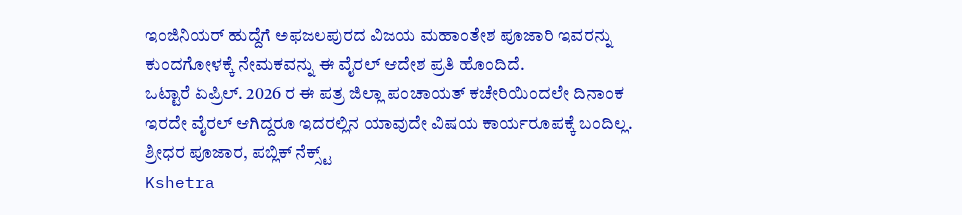ಇಂಜಿನಿಯರ್ ಹುದ್ದೆಗೆ ಅಫಜಲಪುರದ ವಿಜಯ ಮಹಾಂತೇಶ ಪೂಜಾರಿ ಇವರನ್ನು ಕುಂದಗೋಳಕ್ಕೆ ನೇಮಕವನ್ನು ಈ ವೈರಲ್ ಆದೇಶ ಪ್ರತಿ ಹೊಂದಿದೆ.
ಒಟ್ಟಾರೆ ಏಪ್ರಿಲ್. 2026 ರ ಈ ಪತ್ರ ಜಿಲ್ಲಾ ಪಂಚಾಯತ್ ಕಚೇರಿಯಿಂದಲೇ ದಿನಾಂಕ ಇರದೇ ವೈರಲ್ ಆಗಿದ್ದರೂ ಇದರಲ್ಲಿನ ಯಾವುದೇ ವಿಷಯ ಕಾರ್ಯರೂಪಕ್ಕೆ ಬಂದಿಲ್ಲ.
ಶ್ರೀಧರ ಪೂಜಾರ, ಪಬ್ಲಿಕ್ ನೆಕ್ಸ್ಟ್
Kshetra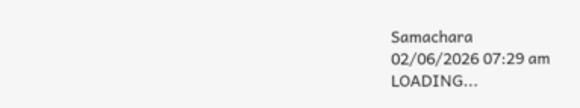Samachara
02/06/2026 07:29 am
LOADING...